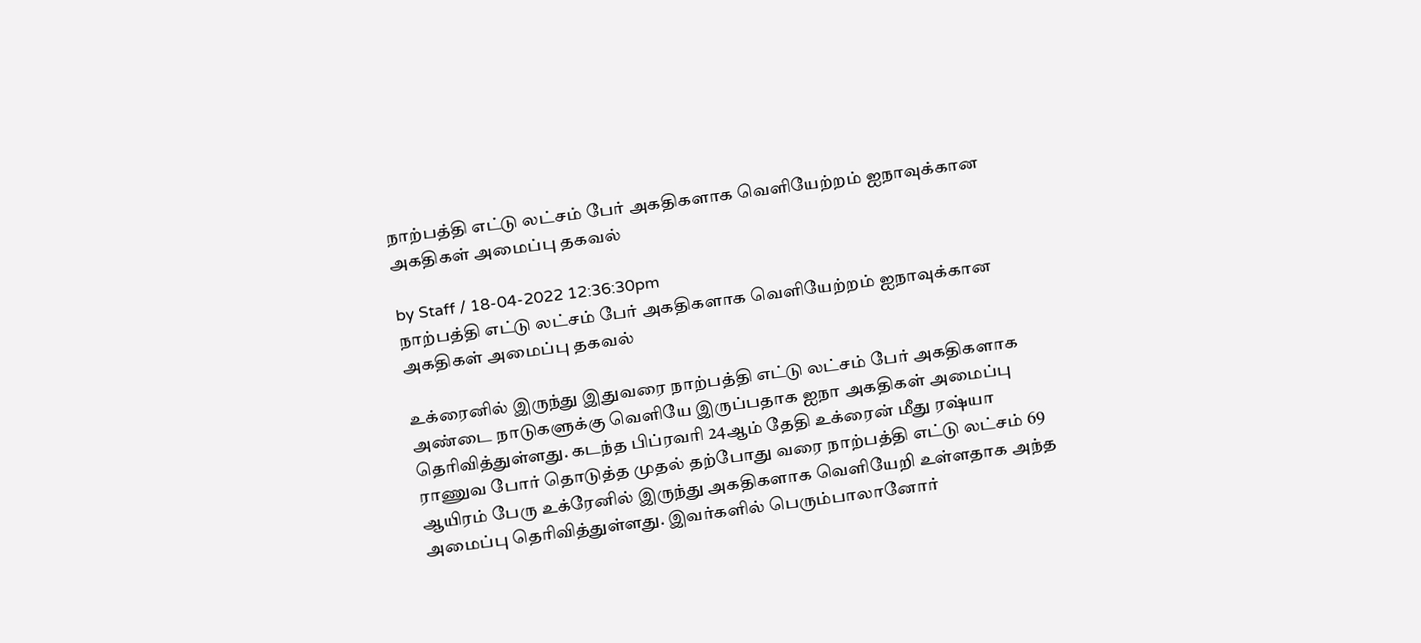நாற்பத்தி எட்டு லட்சம் பேர் அகதிகளாக வெளியேற்றம் ஐநாவுக்கான அகதிகள் அமைப்பு தகவல்

by Staff / 18-04-2022 12:36:30pm
நாற்பத்தி எட்டு லட்சம் பேர் அகதிகளாக வெளியேற்றம் ஐநாவுக்கான அகதிகள் அமைப்பு தகவல்

உக்ரைனில் இருந்து இதுவரை நாற்பத்தி எட்டு லட்சம் பேர் அகதிகளாக அண்டை நாடுகளுக்கு வெளியே இருப்பதாக ஐநா அகதிகள் அமைப்பு தெரிவித்துள்ளது. கடந்த பிப்ரவரி 24ஆம் தேதி உக்ரைன் மீது ரஷ்யா ராணுவ போர் தொடுத்த முதல் தற்போது வரை நாற்பத்தி எட்டு லட்சம் 69 ஆயிரம் பேரு உக்ரேனில் இருந்து அகதிகளாக வெளியேறி உள்ளதாக அந்த அமைப்பு தெரிவித்துள்ளது. இவர்களில் பெரும்பாலானோர்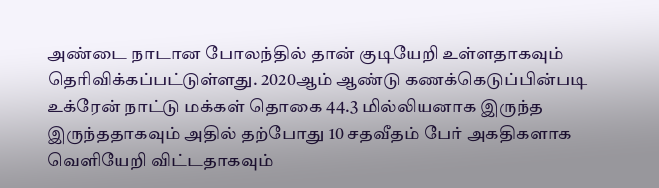அண்டை நாடான போலந்தில் தான் குடியேறி உள்ளதாகவும் தெரிவிக்கப்பட்டுள்ளது. 2020ஆம் ஆண்டு கணக்கெடுப்பின்படி உக்ரேன் நாட்டு மக்கள் தொகை 44.3 மில்லியனாக இருந்த இருந்ததாகவும் அதில் தற்போது 10 சதவீதம் பேர் அகதிகளாக வெளியேறி விட்டதாகவும்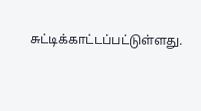சுட்டிக்காட்டப்பட்டுள்ளது.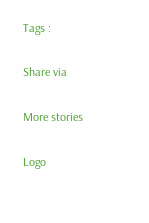Tags :

Share via

More stories

Logo